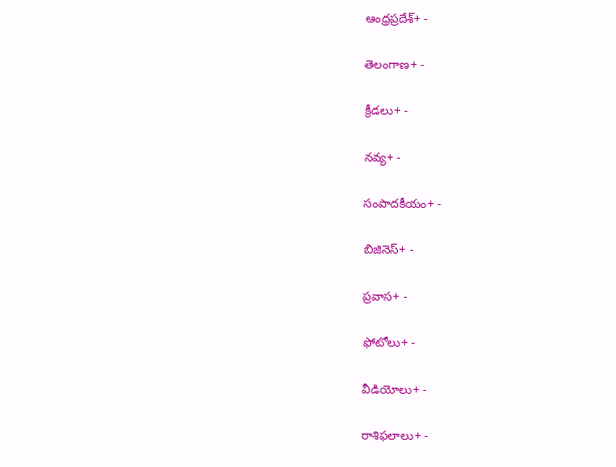ఆంధ్రప్రదేశ్+ -

తెలంగాణ+ -

క్రీడలు+ -

నవ్య+ -

సంపాదకీయం+ -

బిజినెస్+ -

ప్రవాస+ -

ఫోటోలు+ -

వీడియోలు+ -

రాశిఫలాలు+ -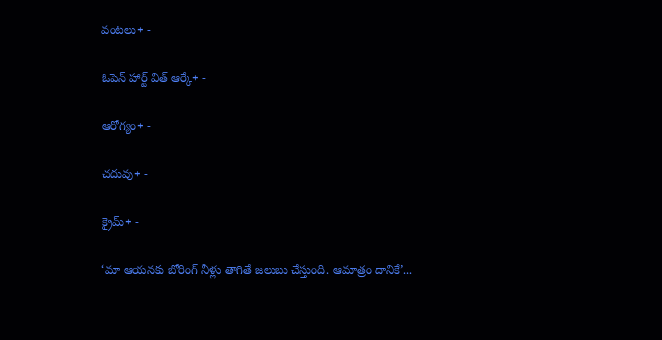వంటలు+ -

ఓపెన్ హార్ట్ విత్ ఆర్కే+ -

ఆరోగ్యం+ -

చదువు+ -

క్రైమ్+ -

‘మా ఆయనకు బోరింగ్‌ నీళ్లు తాగితే జలుబు చేస్తుంది. ఆమాత్రం దానికే’...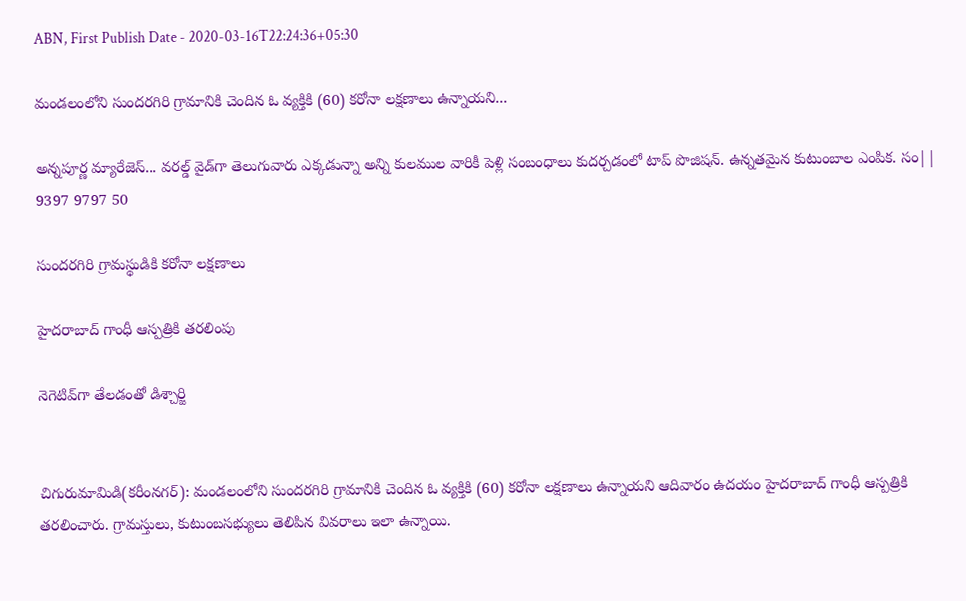ABN, First Publish Date - 2020-03-16T22:24:36+05:30

మండలంలోని సుందరగిరి గ్రామానికి చెందిన ఓ వ్యక్తికి (60) కరోనా లక్షణాలు ఉన్నాయని...

అన్నపూర్ణ మ్యారేజెస్... వరల్డ్ వైడ్‌గా తెలుగువారు ఎక్కడున్నా అన్ని కులముల వారికీ పెళ్లి సంబంధాలు కుదర్చడంలో టాప్ పొజిషన్. ఉన్నతమైన కుటుంబాల ఎంపిక. సం|| 9397 9797 50

సుందరగిరి గ్రామస్థుడికి కరోనా లక్షణాలు

హైదరాబాద్‌ గాంధీ ఆస్పత్రికి తరలింపు

నెగెటివ్‌గా తేలడంతో డిశ్చార్జి


చిగురుమామిడి(కరీంనగర్): మండలంలోని సుందరగిరి గ్రామానికి చెందిన ఓ వ్యక్తికి (60) కరోనా లక్షణాలు ఉన్నాయని ఆదివారం ఉదయం హైదరాబాద్‌ గాంధీ ఆస్పత్రికి తరలించారు. గ్రామస్తులు, కుటుంబసభ్యులు తెలిపిన వివరాలు ఇలా ఉన్నాయి.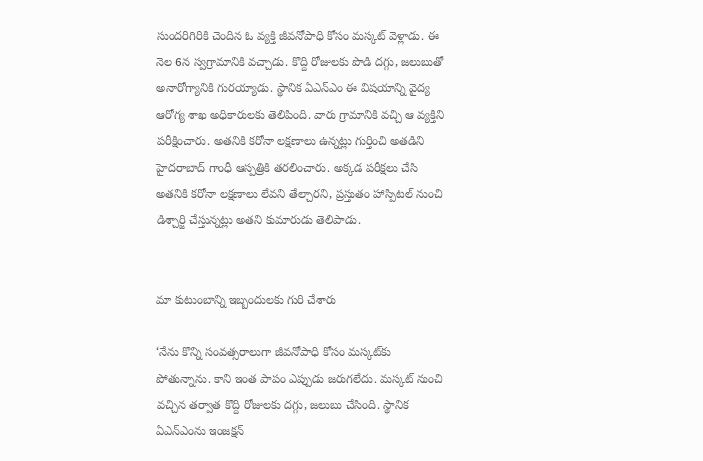సుందరిగిరికి చెందిన ఓ వ్యక్తి జీవనోపాధి కోసం మస్కట్‌ వెళ్లాడు. ఈ నెల 6న స్వగ్రామానికి వచ్చాడు. కొద్ది రోజులకు పొడి దగ్గు, జలుబుతో అనారోగ్యానికి గురయ్యాడు. స్థానిక ఏఎన్‌ఎం ఈ విషయాన్ని వైద్య ఆరోగ్య శాఖ అధికారులకు తెలిపింది. వారు గ్రామానికి వచ్చి ఆ వ్యక్తిని పరీక్షించారు. అతనికి కరోనా లక్షణాలు ఉన్నట్లు గుర్తించి అతడిని హైదరాబాద్‌ గాంధీ ఆస్పత్రికి తరలించారు. అక్కడ పరీక్షలు చేసి అతనికి కరోనా లక్షణాలు లేవని తేల్చారని, ప్రస్తుతం హాస్పిటల్‌ నుంచి డిశ్చార్జి చేస్తున్నట్లు అతని కుమారుడు తెలిపాడు.


మా కుటుంబాన్ని ఇబ్బందులకు గురి చేశారు

‘నేను కొన్ని సంవత్సరాలుగా జీవనోపాధి కోసం మస్కట్‌కు పోతున్నాను. కాని ఇంత పాపం ఎప్పుడు జరుగలేదు. మస్కట్‌ నుంచి వచ్చిన తర్వాత కొద్ది రోజులకు దగ్గు, జలుబు చేసింది. స్థానిక ఏఎన్‌ఎంను ఇంజక్షన్‌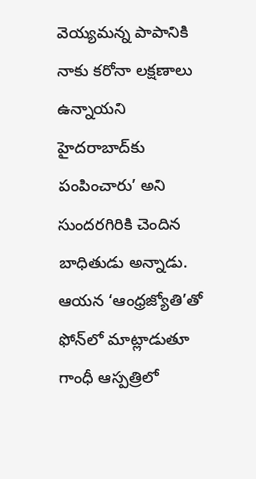వెయ్యమన్న పాపానికి నాకు కరోనా లక్షణాలు ఉన్నాయని హైదరాబాద్‌కు పంపించారు’ అని సుందరగిరికి చెందిన బాధితుడు అన్నాడు. ఆయన ‘ఆంధ్రజ్యోతి’తో ఫోన్‌లో మాట్లాడుతూ గాంధీ ఆస్పత్రిలో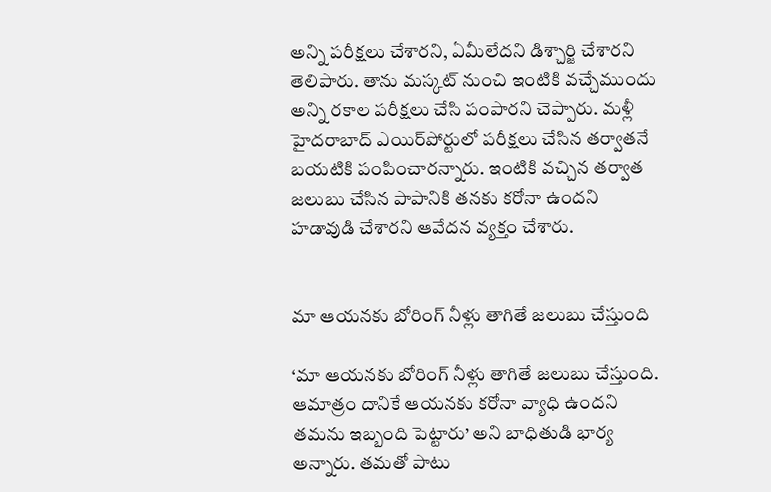అన్ని పరీక్షలు చేశారని, ఏమీలేదని డిశ్చార్జి చేశారని తెలిపారు. తాను మస్కట్‌ నుంచి ఇంటికి వచ్చేముందు అన్ని రకాల పరీక్షలు చేసి పంపారని చెప్పారు. మళ్లీ హైదరాబాద్‌ ఎయిర్‌‌పోర్టులో పరీక్షలు చేసిన తర్వాతనే బయటికి పంపించారన్నారు. ఇంటికి వచ్చిన తర్వాత జలుబు చేసిన పాపానికి తనకు కరోనా ఉందని హడావుడి చేశారని ఆవేదన వ్యక్తం చేశారు.


మా ఆయనకు బోరింగ్‌ నీళ్లు తాగితే జలుబు చేస్తుంది

‘మా ఆయనకు బోరింగ్‌ నీళ్లు తాగితే జలుబు చేస్తుంది. ఆమాత్రం దానికే ఆయనకు కరోనా వ్యాధి ఉందని తమను ఇబ్బంది పెట్టారు’ అని బాధితుడి భార్య అన్నారు. తమతో పాటు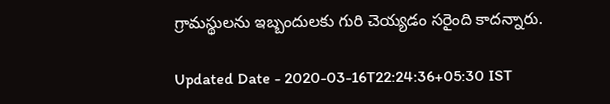గ్రామస్థులను ఇబ్బందులకు గురి చెయ్యడం సరైంది కాదన్నారు.

Updated Date - 2020-03-16T22:24:36+05:30 IST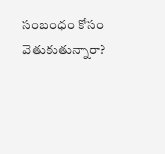సంబంధం కోసం వెతుకుతున్నారా?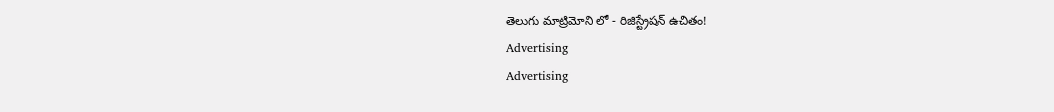తెలుగు మాట్రిమోని లో - రిజిస్ట్రేషన్ ఉచితం!
Advertising
Advertising